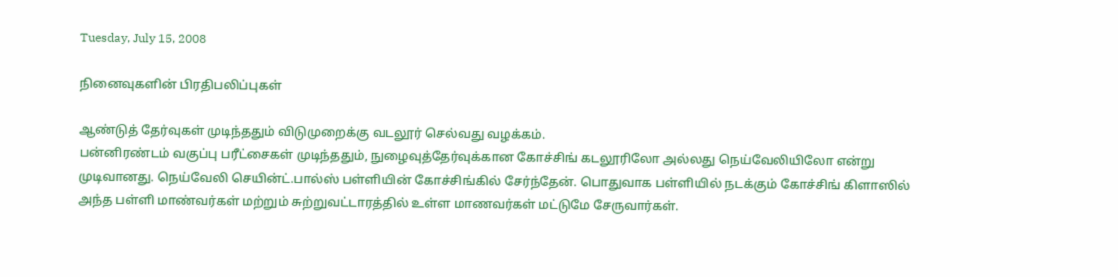Tuesday, July 15, 2008

நினைவுகளின் பிரதிபலிப்புகள்

ஆண்டுத் தேர்வுகள் முடிந்ததும் விடுமுறைக்கு வடலூர் செல்வது வழக்கம்.
பன்னிரண்டம் வகுப்பு பரீட்சைகள் முடிந்ததும், நுழைவுத்தேர்வுக்கான கோச்சிங் கடலூரிலோ அல்லது நெய்வேலியிலோ என்று முடிவானது. நெய்வேலி செயின்ட்.பால்ஸ் பள்ளியின் கோச்சிங்கில் சேர்ந்தேன். பொதுவாக பள்ளியில் நடக்கும் கோச்சிங் கிளாஸில் அந்த பள்ளி மாண்வர்கள் மற்றும் சுற்றுவட்டாரத்தில் உள்ள மாணவர்கள் மட்டுமே சேருவார்கள்.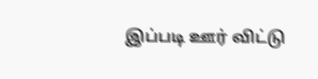இப்படி ஊர் விட்டு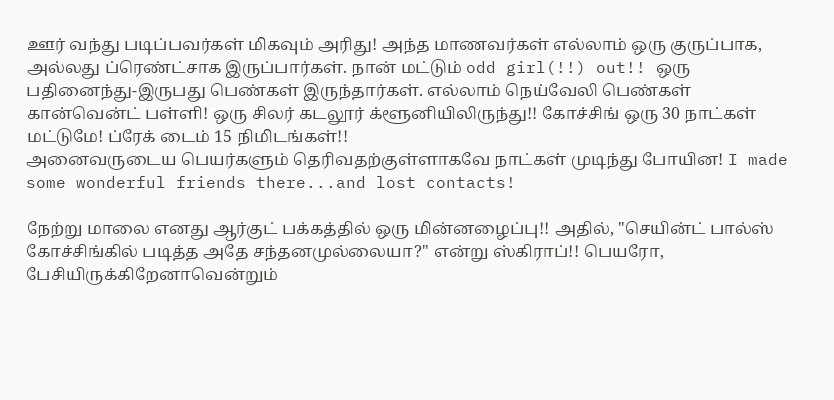ஊர் வந்து படிப்பவர்கள் மிகவும் அரிது! அந்த மாணவர்கள் எல்லாம் ஒரு குருப்பாக, அல்லது ப்ரெண்ட்சாக இருப்பார்கள். நான் மட்டும் odd girl(!!) out!! ஒரு பதினைந்து-இருபது பெண்கள் இருந்தார்கள். எல்லாம் நெய்வேலி பெண்கள் கான்வென்ட் பள்ளி! ஒரு சிலர் கடலூர் க்ளூனியிலிருந்து!! கோச்சிங் ஒரு 30 நாட்கள் மட்டுமே! ப்ரேக் டைம் 15 நிமிடங்கள்!!
அனைவருடைய பெயர்களும் தெரிவதற்குள்ளாகவே நாட்கள் முடிந்து போயின! I made some wonderful friends there...and lost contacts!

நேற்று மாலை எனது ஆர்குட் பக்கத்தில் ஒரு மின்னழைப்பு!! அதில், "செயின்ட் பால்ஸ் கோச்சிங்கில் படித்த அதே சந்தனமுல்லையா?" என்று ஸ்கிராப்!! பெயரோ, பேசியிருக்கிறேனாவென்றும்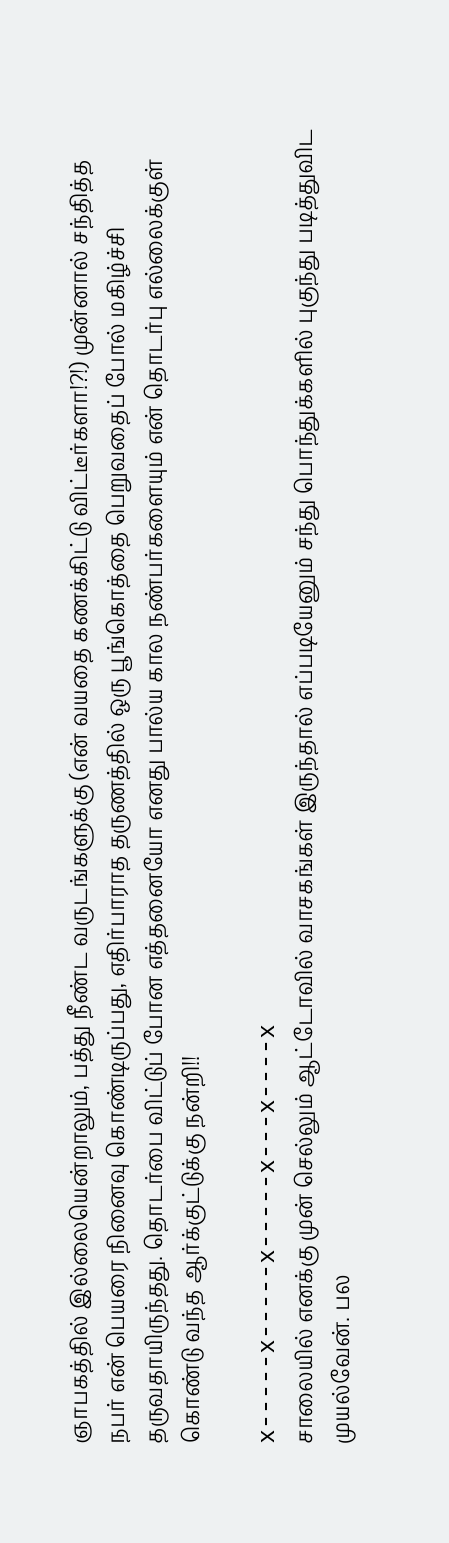ஞாபகத்தில் இல்லையென்றாலும், பத்து நீண்ட வருடங்களுக்கு (என் வயதை கணக்கிட்டு விட்டீர்களா!?!) முன்னால் சந்தித்த நபர் என் பெயரை நினைவு கொண்டிருப்பது, எதிர்பாராத தருணத்தில் ஒரு பூங்கொத்தை பெறுவதைப் போல் மகிழ்ச்சி தருவதாயிருந்தது. தொடர்பை விட்டுப் போன எத்தனையோ எனது பால்ய கால நண்பர்களையும் என் தொடர்பு எல்லைக்குள் கொண்டு வந்த ஆர்க்குட்டுக்கு நன்றி!!

x-----x-----x-----x---x----x
சாலையில் எனக்கு முன் செல்லும் ஆட்டோவில் வாசகங்கள் இருந்தால் எப்படியேனும் சந்து பொந்துக்களில் புகுந்து படித்துவிட முயல்வேன். பல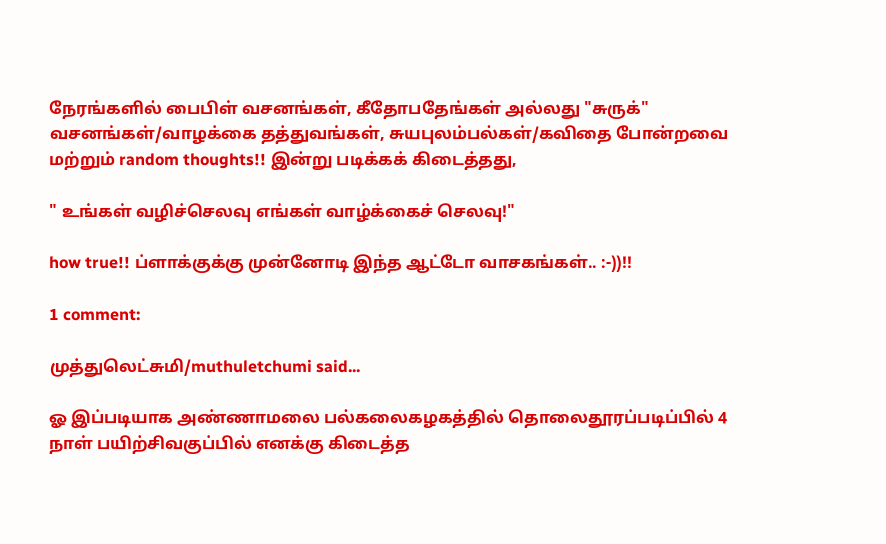நேரங்களில் பைபிள் வசனங்கள், கீதோபதேங்கள் அல்லது "சுருக்" வசனங்கள்/வாழக்கை தத்துவங்கள், சுயபுலம்பல்கள்/கவிதை போன்றவை மற்றும் random thoughts!! இன்று படிக்கக் கிடைத்தது,

" உங்கள் வழிச்செலவு எங்கள் வாழ்க்கைச் செலவு!"

how true!! ப்ளாக்குக்கு முன்னோடி இந்த ஆட்டோ வாசகங்கள்.. :-))!!

1 comment:

முத்துலெட்சுமி/muthuletchumi said...

ஓ இப்படியாக அண்ணாமலை பல்கலைகழகத்தில் தொலைதூரப்படிப்பில் 4 நாள் பயிற்சிவகுப்பில் எனக்கு கிடைத்த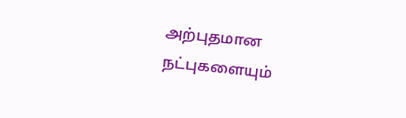அற்புதமான நட்புகளையும்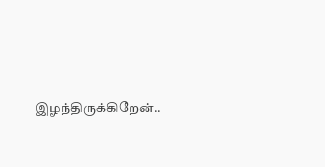இழந்திருக்கிறேன்..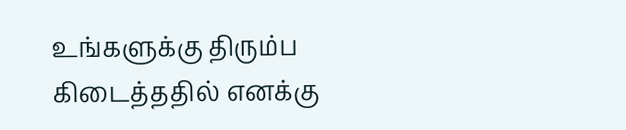உங்களுக்கு திரும்ப கிடைத்ததில் எனக்கு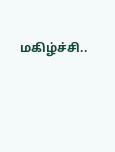மகிழ்ச்சி..